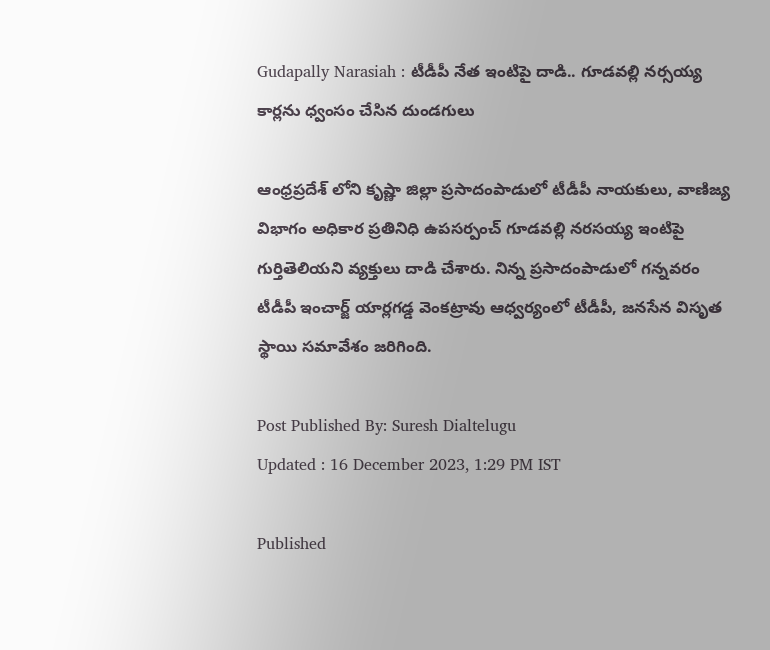Gudapally Narasiah : టీడీపీ నేత ఇంటిపై దాడి.. గూడవల్లి నర్సయ్య కార్లను ధ్వంసం చేసిన దుండగులు

ఆంధ్రప్రదేశ్ లోని కృష్ణా జిల్లా ప్రసాదంపాడులో టీడీపీ నాయకులు, వాణిజ్య విభాగం అధికార ప్రతినిధి ఉపసర్పంచ్ గూడవల్లి నరసయ్య ఇంటిపై గుర్తితెలియని వ్యక్తులు దాడి చేశారు. నిన్న ప్రసాదంపాడులో గన్నవరం టీడీపీ ఇంచార్జ్ యార్లగడ్డ వెంకట్రావు ఆధ్వర్యంలో టీడీపీ, జనసేన విసృత స్థాయి సమావేశం జరిగింది.

Post Published By: Suresh Dialtelugu
Updated : 16 December 2023, 1:29 PM IST

Published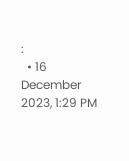:
  • 16 December 2023, 1:29 PM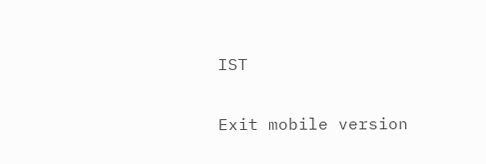IST

Exit mobile version